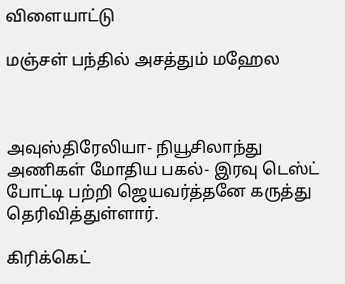விளையாட்டு

மஞ்சள் பந்தில் அசத்தும் மஹேல



அவுஸ்திரேலியா- நியூசிலாந்து அணிகள் மோதிய பகல்- இரவு டெஸ்ட் போட்டி பற்றி ஜெயவர்த்தனே கருத்து தெரிவித்துள்ளார்.

கிரிக்கெட்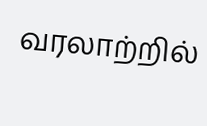வரலாற்றில்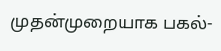முதன்முறையாக பகல்-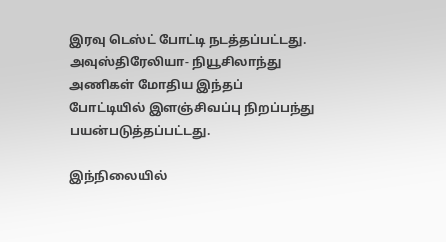இரவு டெஸ்ட் போட்டி நடத்தப்பட்டது. அவுஸ்திரேலியா- நியூசிலாந்து அணிகள் மோதிய இந்தப் போட்டியில் இளஞ்சிவப்பு நிறப்பந்து பயன்படுத்தப்பட்டது.

இந்நிலையில்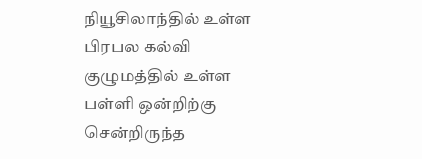நியூசிலாந்தில் உள்ள பிரபல கல்வி குழுமத்தில் உள்ள பள்ளி ஒன்றிற்கு சென்றிருந்த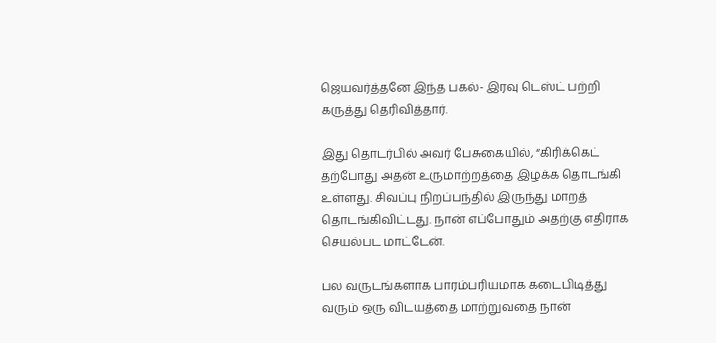ஜெயவர்த்தனே இந்த பகல்- இரவு டெஸ்ட் பற்றி கருத்து தெரிவித்தார்.

இது தொடர்பில் அவர் பேசுகையில், “கிரிக்கெட் தற்போது அதன் உருமாற்றத்தை இழக்க தொடங்கி உள்ளது. சிவப்பு நிறப்பந்தில் இருந்து மாறத் தொடங்கிவிட்டது. நான் எப்போதும் அதற்கு எதிராக செயல்பட மாட்டேன்.

பல வருடங்களாக பாரம்பரியமாக கடைபிடித்து வரும் ஒரு விடயத்தை மாற்றுவதை நான்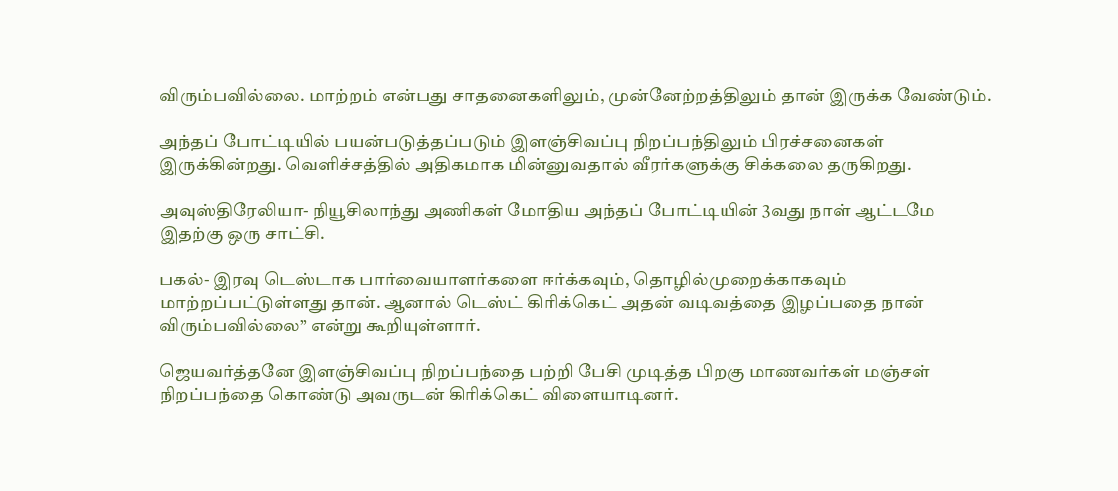விரும்பவில்லை. மாற்றம் என்பது சாதனைகளிலும், முன்னேற்றத்திலும் தான் இருக்க வேண்டும்.

அந்தப் போட்டியில் பயன்படுத்தப்படும் இளஞ்சிவப்பு நிறப்பந்திலும் பிரச்சனைகள் இருக்கின்றது. வெளிச்சத்தில் அதிகமாக மின்னுவதால் வீரர்களுக்கு சிக்கலை தருகிறது.

அவுஸ்திரேலியா- நியூசிலாந்து அணிகள் மோதிய அந்தப் போட்டியின் 3வது நாள் ஆட்டமே இதற்கு ஒரு சாட்சி.

பகல்- இரவு டெஸ்டாக பார்வையாளர்களை ஈர்க்கவும், தொழில்முறைக்காகவும் மாற்றப்பட்டுள்ளது தான். ஆனால் டெஸ்ட் கிரிக்கெட் அதன் வடிவத்தை இழப்பதை நான் விரும்பவில்லை” என்று கூறியுள்ளார்.

ஜெயவர்த்தனே இளஞ்சிவப்பு நிறப்பந்தை பற்றி பேசி முடித்த பிறகு மாணவர்கள் மஞ்சள் நிறப்பந்தை கொண்டு அவருடன் கிரிக்கெட் விளையாடினர்.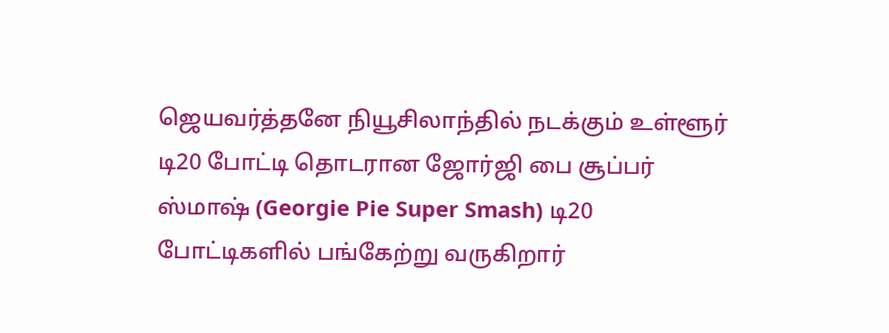ஜெயவர்த்தனே நியூசிலாந்தில் நடக்கும் உள்ளூர் டி20 போட்டி தொடரான ஜோர்ஜி பை சூப்பர் ஸ்மாஷ் (Georgie Pie Super Smash) டி20 போட்டிகளில் பங்கேற்று வருகிறார்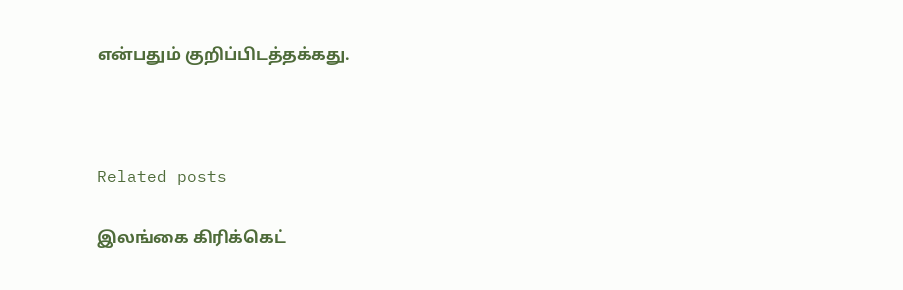என்பதும் குறிப்பிடத்தக்கது.



Related posts

இலங்கை கிரிக்கெட்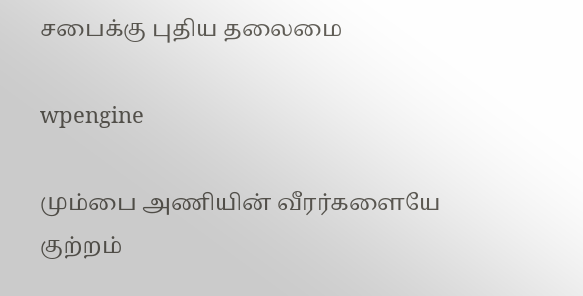சபைக்கு புதிய தலைமை

wpengine

மும்பை அணியின் வீரர்களையே குற்றம்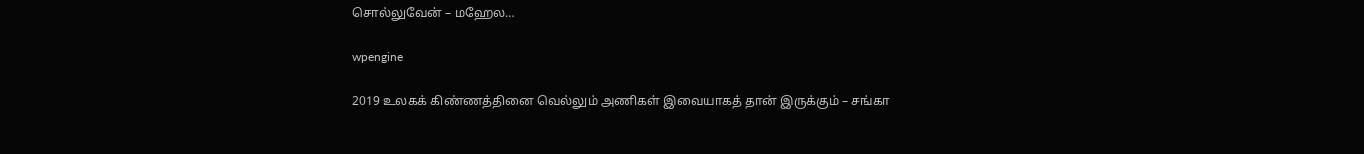சொல்லுவேன் – மஹேல…

wpengine

2019 உலகக் கிண்ணத்தினை வெல்லும் அணிகள் இவையாகத் தான் இருக்கும் – சங்கா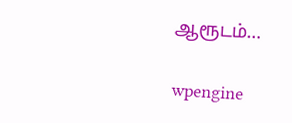ஆரூடம்…

wpengine